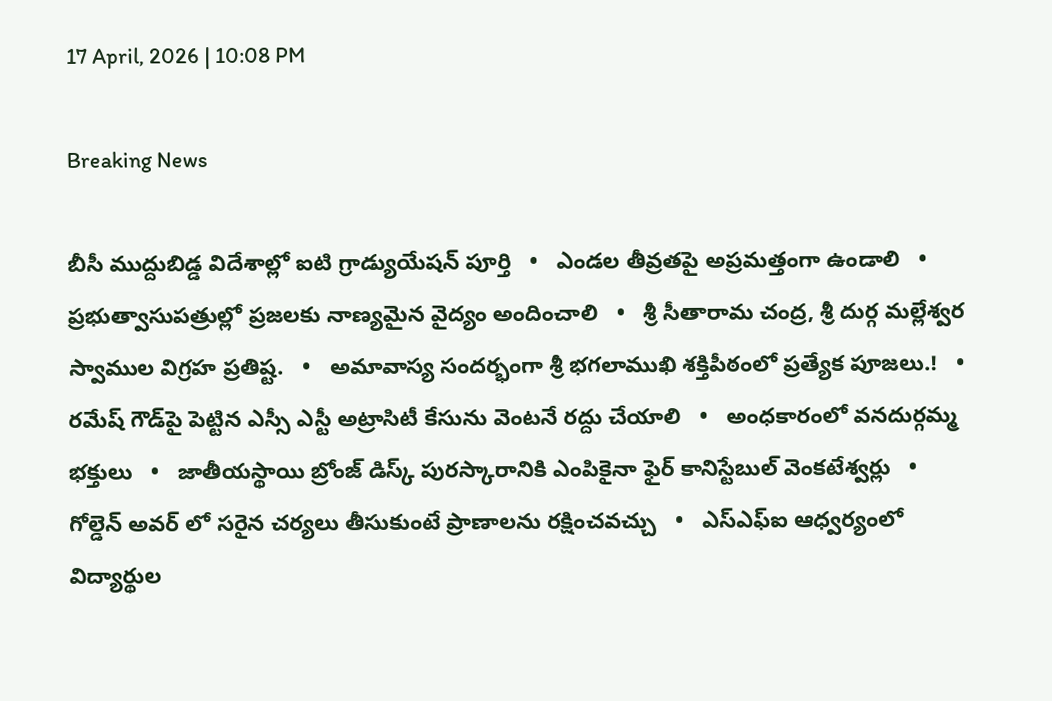17 April, 2026 | 10:08 PM

Breaking News

బీసీ ముద్దుబిడ్డ విదేశాల్లో ఐటి గ్రాడ్యుయేషన్ పూర్తి   •   ఎండల తీవ్రతపై అప్రమత్తంగా ఉండాలి   •   ప్రభుత్వాసుపత్రుల్లో ప్రజలకు నాణ్యమైన వైద్యం అందించాలి   •   శ్రీ సీతారామ చంద్ర, శ్రీ దుర్గ మల్లేశ్వర స్వాముల విగ్రహ ప్రతిష్ట.   •   అమావాస్య సందర్భంగా శ్రీ భగలాముఖి శక్తిపీఠంలో ప్రత్యేక పూజలు.!   •   రమేష్ గౌడ్‌పై పెట్టిన ఎస్సీ ఎస్టీ అట్రాసిటీ కేసును వెంటనే రద్దు చేయాలి   •   అంధకారంలో వనదుర్గమ్మ భక్తులు   •   జాతీయస్థాయి బ్రోంజ్ డిస్క్ పురస్కారానికి ఎంపికైనా ఫైర్ కానిస్టేబుల్ వెంకటేశ్వర్లు   •   గోల్డెన్ అవర్ లో సరైన చర్యలు తీసుకుంటే ప్రాణాలను రక్షించవచ్చు   •   ఎస్ఎఫ్ఐ ఆధ్వర్యంలో విద్యార్థుల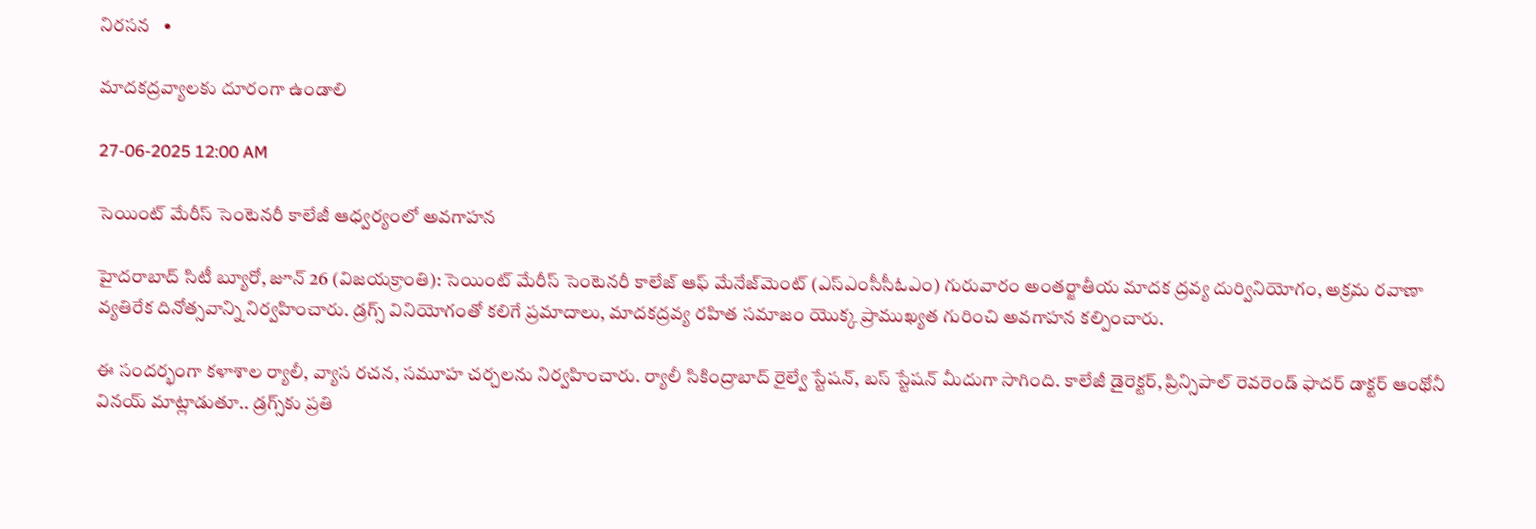నిరసన   •

మాదకద్రవ్యాలకు దూరంగా ఉండాలి

27-06-2025 12:00 AM

సెయింట్ మేరీస్ సెంటెనరీ కాలేజీ ఆధ్వర్యంలో అవగాహన

హైదరాబాద్ సిటీ బ్యూరో, జూన్ 26 (విజయక్రాంతి): సెయింట్ మేరీస్ సెంటెనరీ కాలేజ్ ఆఫ్ మేనేజ్‌మెంట్ (ఎస్‌ఎంసీసీఓఎం) గురువారం అంతర్జాతీయ మాదక ద్రవ్య దుర్వినియోగం, అక్రమ రవాణా వ్యతిరేక దినోత్సవాన్ని నిర్వహించారు. డ్రగ్స్ వినియోగంతో కలిగే ప్రమాదాలు, మాదకద్రవ్య రహిత సమాజం యొక్క ప్రాముఖ్యత గురించి అవగాహన కల్పించారు.

ఈ సందర్భంగా కళాశాల ర్యాలీ, వ్యాస రచన, సమూహ చర్చలను నిర్వహించారు. ర్యాలీ సికింద్రాబాద్ రైల్వే స్టేషన్, బస్ స్టేషన్ మీదుగా సాగింది. కాలేజీ డైరెక్టర్, ప్రిన్సిపాల్ రెవరెండ్ ఫాదర్ డాక్టర్ ఆంథోనీ వినయ్ మాట్లాడుతూ.. డ్రగ్స్‌కు ప్రతి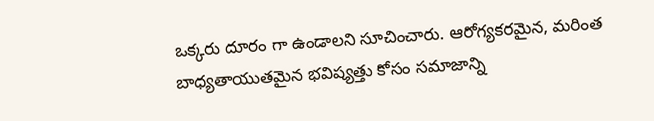ఒక్కరు దూరం గా ఉండాలని సూచించారు. ఆరోగ్యకరమైన, మరింత బాధ్యతాయుతమైన భవిష్యత్తు కోసం సమాజాన్ని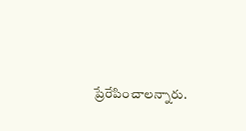ప్రేరేపించాలన్నారు.